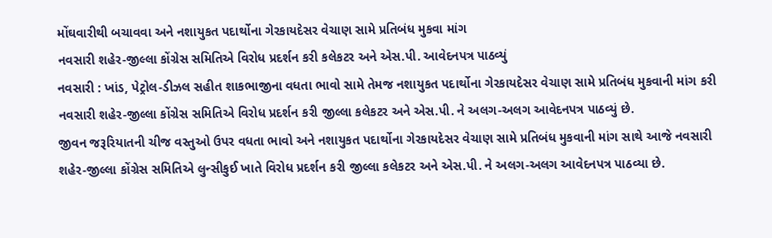મોંઘવારીથી બચાવવા અને નશાયુકત પદાર્થોના ગેરકાયદેસર વેચાણ સામે પ્રતિબંધ મુકવા માંગ
નવસારી શહેર-જીલ્લા કોંગ્રેસ સમિતિએ વિરોધ પ્રદર્શન કરી કલેકટર અને એસ.પી. આવેદનપત્ર પાઠવ્યું
નવસારી : ખાંડ, પેટ્રોલ-ડીઝલ સહીત શાકભાજીના વધતા ભાવો સામે તેમજ નશાયુકત પદાર્થોના ગેરકાયદેસર વેચાણ સામે પ્રતિબંધ મુકવાની માંગ કરી નવસારી શહેર-જીલ્લા કોંગ્રેસ સમિતિએ વિરોધ પ્રદર્શન કરી જીલ્લા કલેકટર અને એસ.પી. ને અલગ-અલગ આવેદનપત્ર પાઠવ્યું છે.
જીવન જરૂરિયાતની ચીજ વસ્તુઓ ઉપર વધતા ભાવો અને નશાયુકત પદાર્થોના ગેરકાયદેસર વેચાણ સામે પ્રતિબંધ મુકવાની માંગ સાથે આજે નવસારી શહેર-જીલ્લા કોંગ્રેસ સમિતિએ લુન્સીકુઈ ખાતે વિરોધ પ્રદર્શન કરી જીલ્લા કલેકટર અને એસ.પી. ને અલગ-અલગ આવેદનપત્ર પાઠવ્યા છે.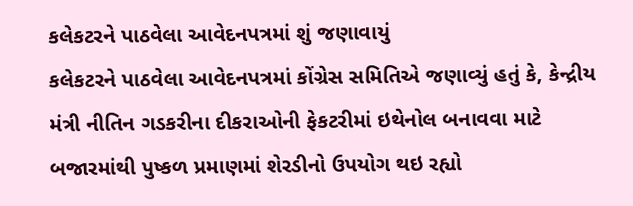કલેકટરને પાઠવેલા આવેદનપત્રમાં શું જણાવાયું
કલેકટરને પાઠવેલા આવેદનપત્રમાં કોંગ્રેસ સમિતિએ જણાવ્યું હતું કે, કેન્દ્રીય મંત્રી નીતિન ગડકરીના દીકરાઓની ફેકટરીમાં ઇથેનોલ બનાવવા માટે બજારમાંથી પુષ્કળ પ્રમાણમાં શેરડીનો ઉપયોગ થઇ રહ્યો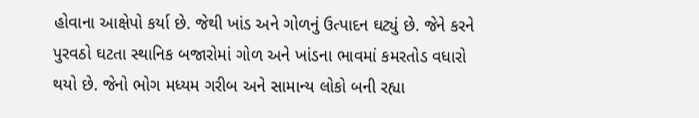હોવાના આક્ષેપો કર્યા છે. જેથી ખાંડ અને ગોળનું ઉત્પાદન ઘટ્યું છે. જેને કરને પુરવઠો ઘટતા સ્થાનિક બજારોમાં ગોળ અને ખાંડના ભાવમાં કમરતોડ વધારો થયો છે. જેનો ભોગ મધ્યમ ગરીબ અને સામાન્ય લોકો બની રહ્યા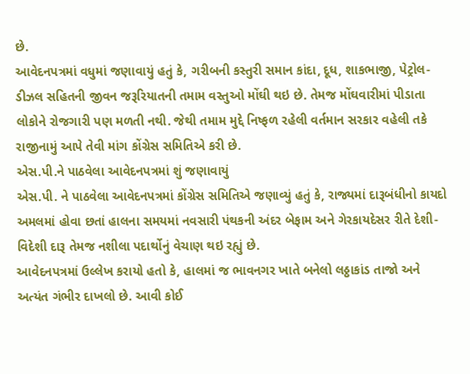છે.
આવેદનપત્રમાં વધુમાં જણાવાયું હતું કે, ગરીબની કસ્તુરી સમાન કાંદા, દૂધ, શાકભાજી, પેટ્રોલ-ડીઝલ સહિતની જીવન જરૂરિયાતની તમામ વસ્તુઓ મોંઘી થઇ છે. તેમજ મોંઘવારીમાં પીડાતા લોકોને રોજગારી પણ મળતી નથી. જેથી તમામ મુદ્દે નિષ્ફળ રહેલી વર્તમાન સરકાર વહેલી તકે રાજીનામું આપે તેવી માંગ કોંગ્રેસ સમિતિએ કરી છે.
એસ.પી.ને પાઠવેલા આવેદનપત્રમાં શું જણાવાયું
એસ.પી. ને પાઠવેલા આવેદનપત્રમાં કોંગ્રેસ સમિતિએ જણાવ્યું હતું કે, રાજ્યમાં દારૂબંધીનો કાયદો અમલમાં હોવા છતાં હાલના સમયમાં નવસારી પંથકની અંદર બેફામ અને ગેરકાયદેસર રીતે દેશી-વિદેશી દારૂ તેમજ નશીલા પદાર્થોનું વેચાણ થઇ રહ્યું છે.
આવેદનપત્રમાં ઉલ્લેખ કરાયો હતો કે, હાલમાં જ ભાવનગર ખાતે બનેલો લઠ્ઠાકાંડ તાજો અને અત્યંત ગંભીર દાખલો છે. આવી કોઈ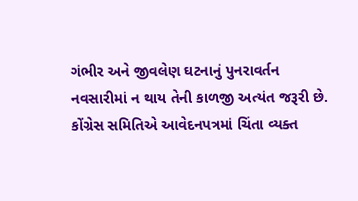ગંભીર અને જીવલેણ ઘટનાનું પુનરાવર્તન નવસારીમાં ન થાય તેની કાળજી અત્યંત જરૂરી છે.
કોંગ્રેસ સમિતિએ આવેદનપત્રમાં ચિંતા વ્યક્ત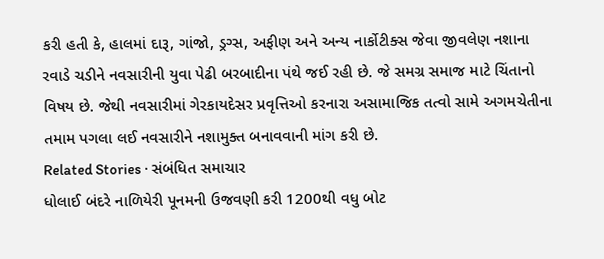કરી હતી કે, હાલમાં દારૂ, ગાંજો, ડ્રગ્સ, અફીણ અને અન્ય નાર્કોટીક્સ જેવા જીવલેણ નશાના રવાડે ચડીને નવસારીની યુવા પેઢી બરબાદીના પંથે જઈ રહી છે. જે સમગ્ર સમાજ માટે ચિંતાનો વિષય છે. જેથી નવસારીમાં ગેરકાયદેસર પ્રવૃત્તિઓ કરનારા અસામાજિક તત્વો સામે અગમચેતીના તમામ પગલા લઈ નવસારીને નશામુક્ત બનાવવાની માંગ કરી છે.
Related Stories · સંબંધિત સમાચાર
ધોલાઈ બંદરે નાળિયેરી પૂનમની ઉજવણી કરી 1200થી વધુ બોટ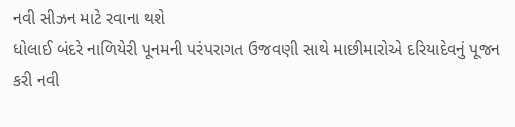નવી સીઝન માટે રવાના થશે
ધોલાઈ બંદરે નાળિયેરી પૂનમની પરંપરાગત ઉજવણી સાથે માછીમારોએ દરિયાદેવનું પૂજન કરી નવી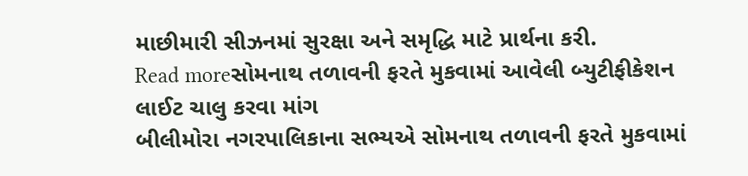માછીમારી સીઝનમાં સુરક્ષા અને સમૃદ્ધિ માટે પ્રાર્થના કરી.
Read moreસોમનાથ તળાવની ફરતે મુકવામાં આવેલી બ્યુટીફીકેશન લાઈટ ચાલુ કરવા માંગ
બીલીમોરા નગરપાલિકાના સભ્યએ સોમનાથ તળાવની ફરતે મુકવામાં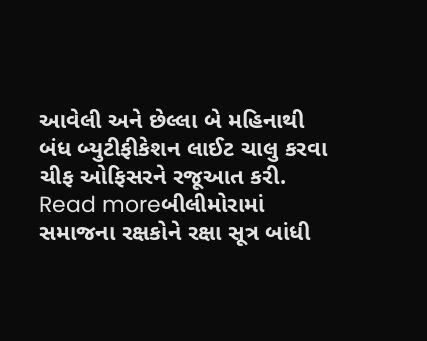આવેલી અને છેલ્લા બે મહિનાથી બંધ બ્યુટીફીકેશન લાઈટ ચાલુ કરવા ચીફ ઓફિસરને રજૂઆત કરી.
Read moreબીલીમોરામાં સમાજના રક્ષકોને રક્ષા સૂત્ર બાંધી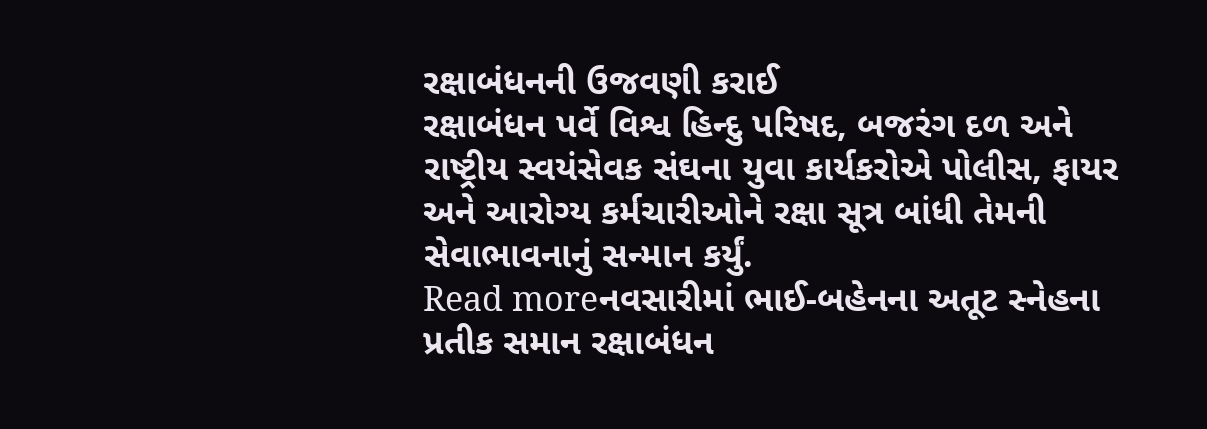રક્ષાબંધનની ઉજવણી કરાઈ
રક્ષાબંધન પર્વે વિશ્વ હિન્દુ પરિષદ, બજરંગ દળ અને રાષ્ટ્રીય સ્વયંસેવક સંઘના યુવા કાર્યકરોએ પોલીસ, ફાયર અને આરોગ્ય કર્મચારીઓને રક્ષા સૂત્ર બાંધી તેમની સેવાભાવનાનું સન્માન કર્યું.
Read moreનવસારીમાં ભાઈ-બહેનના અતૂટ સ્નેહના પ્રતીક સમાન રક્ષાબંધન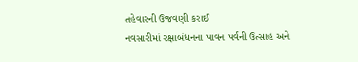તહેવારની ઉજવણી કરાઈ
નવસારીમાં રક્ષાબંધનના પાવન પર્વની ઉત્સાહ અને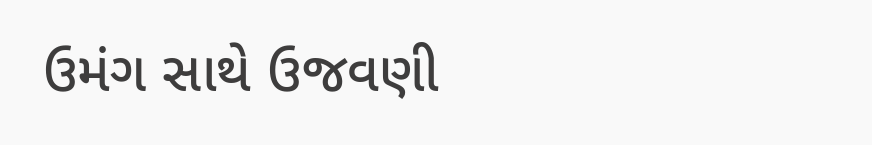ઉમંગ સાથે ઉજવણી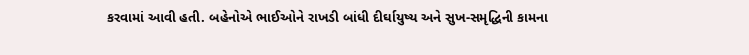કરવામાં આવી હતી. બહેનોએ ભાઈઓને રાખડી બાંધી દીર્ઘાયુષ્ય અને સુખ-સમૃદ્ધિની કામના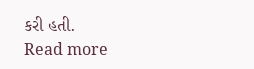કરી હતી.
Read more